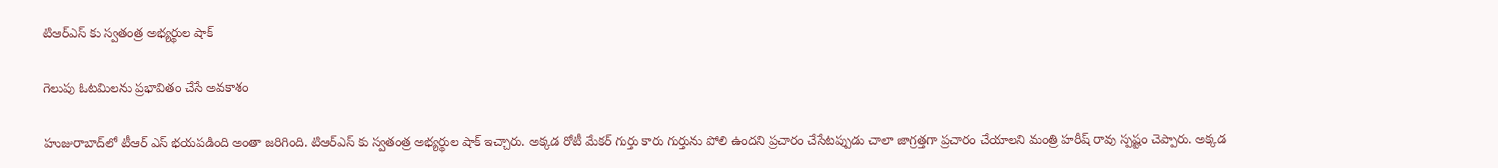టిఆర్ఎస్ కు స్వతంత్ర అభ్యర్థుల షాక్

గెలుపు ఓట‌మిల‌ను ప్ర‌భావితం చేసే అవ‌కాశం

హుజురాబాద్‌లో టీఆర్ ఎస్ భ‌య‌ప‌డింది అంతా జ‌రిగింది. టిఆర్ఎస్ కు స్వతంత్ర అభ్యర్థుల షాక్ ఇచ్చారు. అక్క‌డ రోటీ మేకర్ గుర్తు కారు గుర్తును పోలి ఉంద‌ని ప్ర‌చారం చేసేట‌ప్పుడు చాలా జాగ్ర‌త్త‌గా ప్ర‌చారం చేయాల‌ని మంత్రి హ‌రీష్ రావు స్ప‌ష్టం చెప్పారు. అక్క‌డ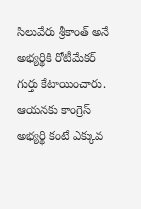సిలువేరు శ్రీ‌కాంత్‌ అనే అభ్య‌ర్థికి రోటీమేక‌ర్ గుర్తు కేటాయించారు. ఆయ‌న‌కు కాంగ్రెస్ అభ్య‌ర్థి కంటే ఎక్కువ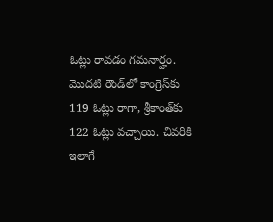ఓట్లు రావ‌డం గ‌మ‌నార్హం. మొద‌టి రౌండ్‌లో కాంగ్రెస్‌కు 119 ఓట్లు రాగా, శ్రీ‌కాంత్‌కు 122 ఓట్లు వ‌చ్చాయి. చివ‌రికి ఇలాగే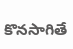కొన‌సాగితే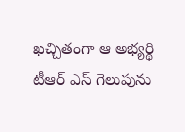ఖ‌చ్చితంగా ఆ అభ్య‌ర్థి టీఆర్ ఎస్ గెలుపును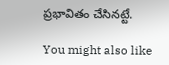ప్ర‌భావితం చేసిన‌ట్టే.

You might also like